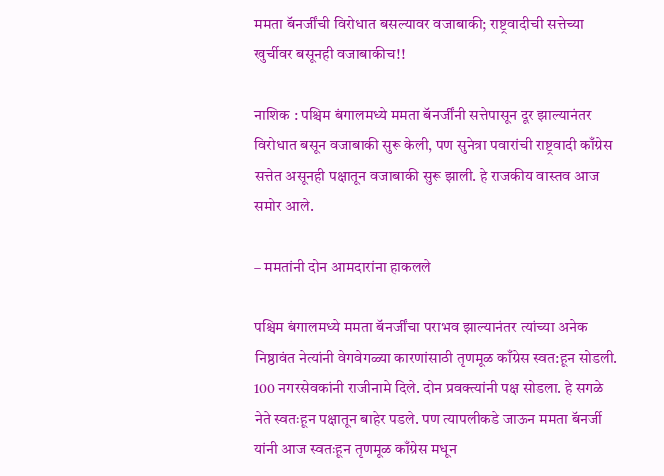ममता बॅनर्जींची विरोधात बसल्यावर वजाबाकी; राष्ट्रवादीची सत्तेच्या खुर्चीवर बसूनही वजाबाकीच!!

नाशिक : पश्चिम बंगालमध्ये ममता बॅनर्जींनी सत्तेपासून दूर झाल्यानंतर विरोधात बसून वजाबाकी सुरू केली, पण सुनेत्रा पवारांची राष्ट्रवादी काँग्रेस सत्तेत असूनही पक्षातून वजाबाकी सुरू झाली. हे राजकीय वास्तव आज समोर आले.

– ममतांनी दोन आमदारांना हाकलले

पश्चिम बंगालमध्ये ममता बॅनर्जींचा पराभव झाल्यानंतर त्यांच्या अनेक निष्ठावंत नेत्यांनी वेगवेगळ्या कारणांसाठी तृणमूळ काँग्रेस स्वत:हून सोडली. 100 नगरसेवकांनी राजीनामे दिले. दोन प्रवक्त्यांनी पक्ष सोडला. हे सगळे नेते स्वतःहून पक्षातून बाहेर पडले. पण त्यापलीकडे जाऊन ममता बॅनर्जी यांनी आज स्वतःहून तृणमूळ काँग्रेस मधून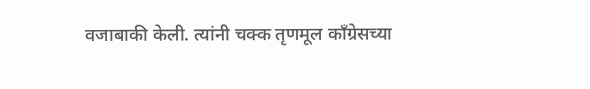वजाबाकी केली. त्यांनी चक्क तृणमूल काँग्रेसच्या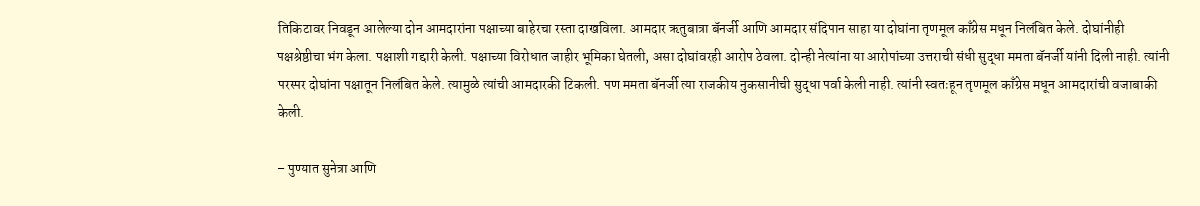तिकिटावर निवडून आलेल्या दोन आमदारांना पक्षाच्या बाहेरचा रस्ता दाखविला. आमदार ऋतुबात्रा बॅनर्जी आणि आमदार संदिपान साहा या दोघांना तृणमूल काँग्रेस मधून निलंबित केले. दोघांनीही पक्षश्रेष्ठीचा भंग केला. पक्षाशी गद्दारी केली. पक्षाच्या विरोधात जाहीर भूमिका घेतली, असा दोघांवरही आरोप ठेवला. दोन्ही नेत्यांना या आरोपांच्या उत्तराची संधी सुद्धा ममता बॅनर्जी यांनी दिली नाही. त्यांनी परस्पर दोघांना पक्षातून निलंबित केले. त्यामुळे त्यांची आमदारकी टिकली. पण ममता बॅनर्जी त्या राजकीय नुकसानीची सुद्धा पर्वा केली नाही. त्यांनी स्वतःहून तृणमूल काँग्रेस मधून आमदारांची वजाबाकी केली.

– पुण्यात सुनेत्रा आणि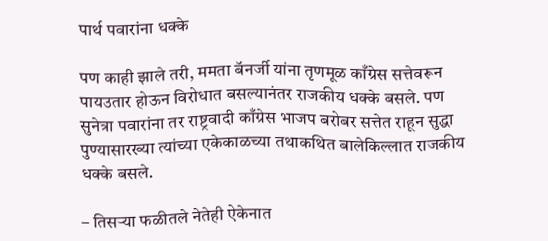पार्थ पवारांना धक्के

पण काही झाले तरी, ममता बॅनर्जी यांना तृणमूळ काँग्रेस सत्तेवरून पायउतार होऊन विरोधात बसल्यानंतर राजकीय धक्के बसले. पण सुनेत्रा पवारांना तर राष्ट्रवादी काँग्रेस भाजप बरोबर सत्तेत राहून सुद्धा पुण्यासारख्या त्यांच्या एकेकाळच्या तथाकथित बालेकिल्लात राजकीय धक्के बसले.

– तिसऱ्या फळीतले नेतेही ऐकेनात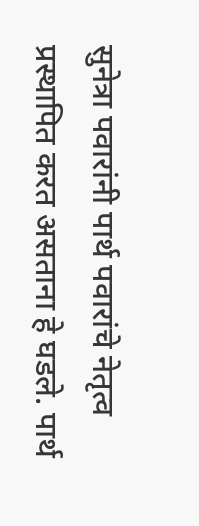सुनेत्रा पवारांनी पार्थ पवारांचे नेतृत्व प्रस्थापित करत असताना हे घडले. पार्थ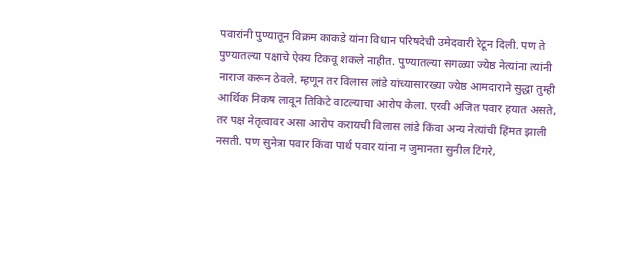पवारांनी पुण्यातून विक्रम काकडे यांना विधान परिषदेची उमेदवारी रेटून दिली. पण ते पुण्यातल्या पक्षाचे ऐक्य टिकवू शकले नाहीत. पुण्यातल्या सगळ्या ज्येष्ठ नेत्यांना त्यांनी नाराज करून ठेवले. म्हणून तर विलास लांडे यांच्यासारख्या ज्येष्ठ आमदाराने सुद्धा तुम्ही आर्थिक निकष लावून तिकिटे वाटल्याचा आरोप केला. एरवी अजित पवार हयात असते, तर पक्ष नेतृत्वावर असा आरोप करायची विलास लांडे किंवा अन्य नेत्यांची हिंमत झाली नसती. पण सुनेत्रा पवार किंवा पार्थ पवार यांना न जुमानता सुनील टिंगरे,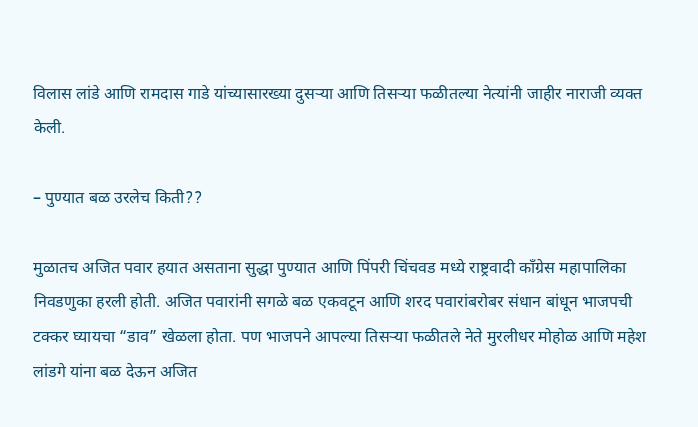विलास लांडे आणि रामदास गाडे यांच्यासारख्या दुसऱ्या आणि तिसऱ्या फळीतल्या नेत्यांनी जाहीर नाराजी व्यक्त केली.

– पुण्यात बळ उरलेच किती??

मुळातच अजित पवार हयात असताना सुद्धा पुण्यात आणि पिंपरी चिंचवड मध्ये राष्ट्रवादी काँग्रेस महापालिका निवडणुका हरली होती. अजित पवारांनी सगळे बळ एकवटून आणि शरद पवारांबरोबर संधान बांधून भाजपची टक्कर घ्यायचा “डाव” खेळला होता. पण भाजपने आपल्या तिसऱ्या फळीतले नेते मुरलीधर मोहोळ आणि महेश लांडगे यांना बळ देऊन अजित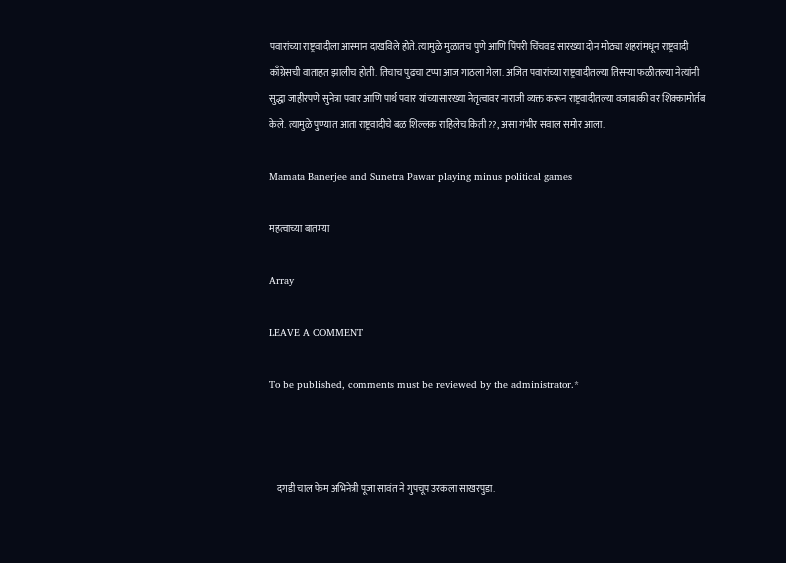पवारांच्या राष्ट्रवादीला आस्मान दाखविले होते. त्यामुळे मुळातच पुणे आणि पिंपरी चिंचवड सारख्या दोन मोठ्या शहरांमधून राष्ट्रवादी काँग्रेसची वाताहत झालीच होती. तिचाच पुढचा टप्पा आज गाठला गेला. अजित पवारांच्या राष्ट्रवादीतल्या तिसऱ्या फळीतल्या नेत्यांनी सुद्धा जाहीरपणे सुनेत्रा पवार आणि पार्थ पवार यांच्यासारख्या नेतृत्वावर नाराजी व्यक्त करून राष्ट्रवादीतल्या वजाबाकी वर शिक्कामोर्तब केले. त्यामुळे पुण्यात आता राष्ट्रवादीचे बळ शिल्लक राहिलेच किती??, असा गंभीर सवाल समोर आला.

Mamata Banerjee and Sunetra Pawar playing minus political games

महत्वाच्या बातम्या

Array

LEAVE A COMMENT

To be published, comments must be reviewed by the administrator.*



    दगडी चाल फेम अभिनेत्री पूजा सावंत ने गुपचूप उरकला साखरपुडा.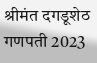श्रीमंत दगडूशेठ गणपती 2023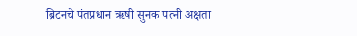ब्रिटनचे पंतप्रधान ऋषी सुनक पत्नी अक्षता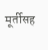मूर्तीसह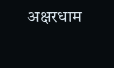अक्षरधाम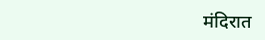मंदिरात